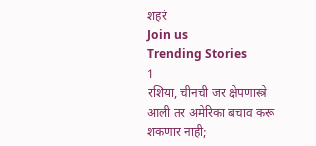शहरं
Join us
Trending Stories
1
रशिया, चीनची जर क्षेपणास्त्रे आली तर अमेरिका बचाव करू शकणार नाही;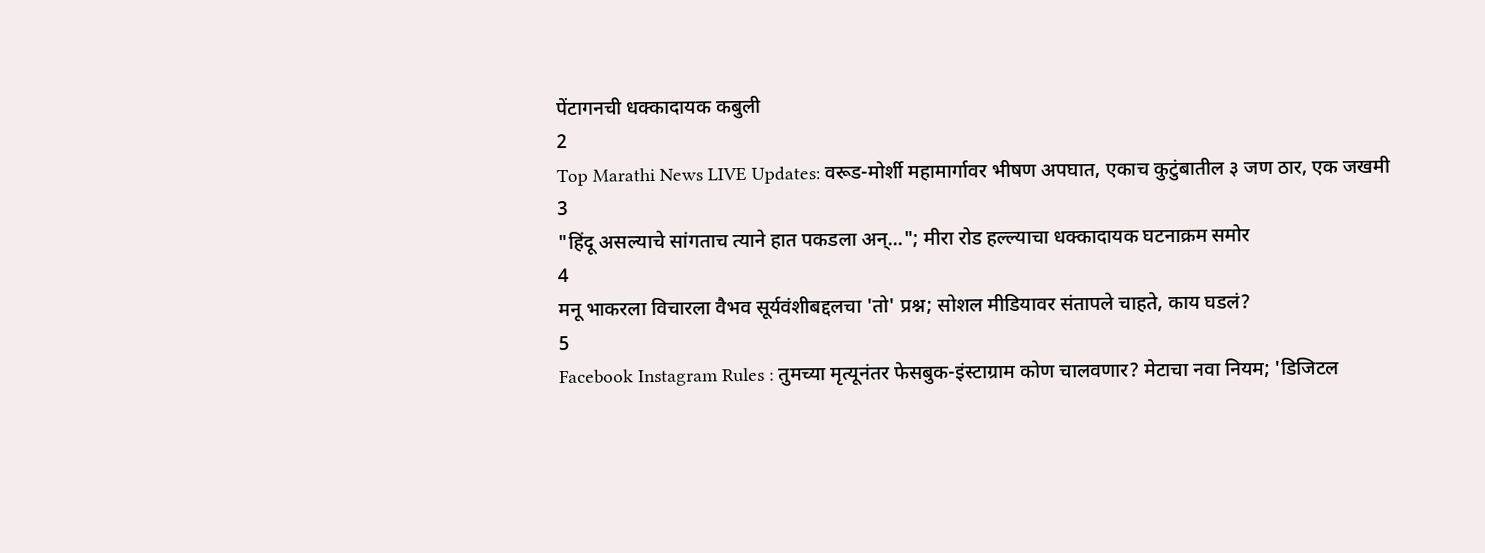पेंटागनची धक्कादायक कबुली
2
Top Marathi News LIVE Updates: वरूड-मोर्शी महामार्गावर भीषण अपघात, एकाच कुटुंबातील ३ जण ठार, एक जखमी
3
"हिंदू असल्याचे सांगताच त्याने हात पकडला अन्..."; मीरा रोड हल्ल्याचा धक्कादायक घटनाक्रम समोर
4
मनू भाकरला विचारला वैभव सूर्यवंशीबद्दलचा 'तो' प्रश्न; सोशल मीडियावर संतापले चाहते, काय घडलं?
5
Facebook Instagram Rules : तुमच्या मृत्यूनंतर फेसबुक-इंस्टाग्राम कोण चालवणार? मेटाचा नवा नियम; 'डिजिटल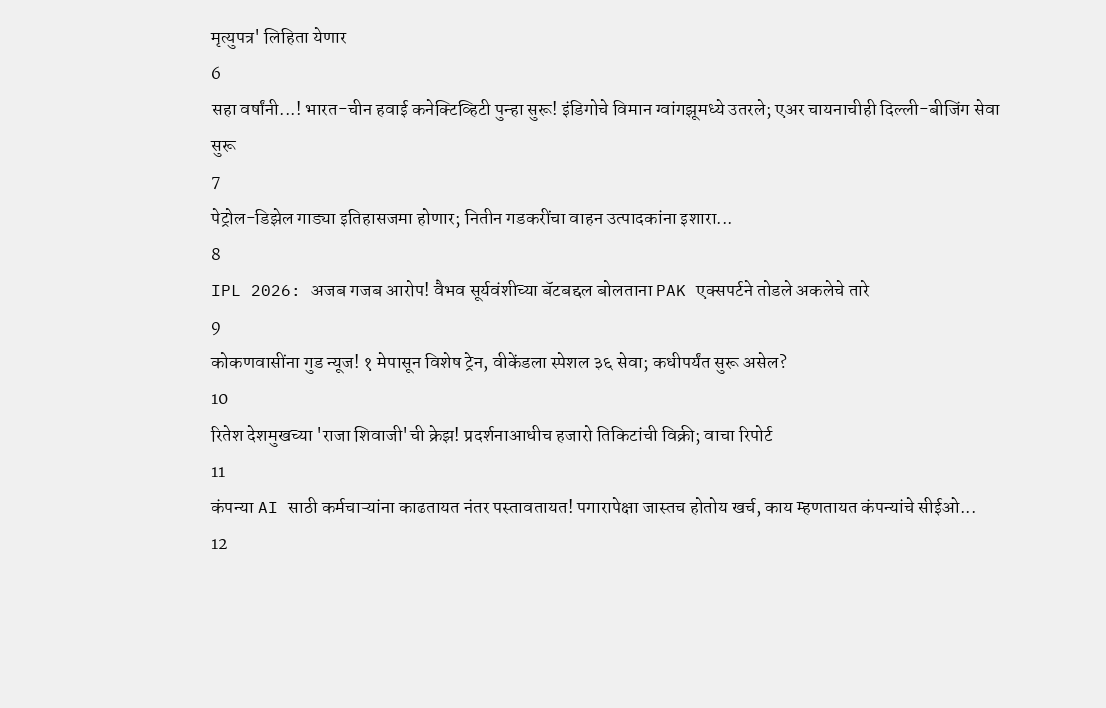मृत्युपत्र' लिहिता येणार
6
सहा वर्षांनी...! भारत-चीन हवाई कनेक्टिव्हिटी पुन्हा सुरू! इंडिगोचे विमान ग्वांगझूमध्ये उतरले; एअर चायनाचीही दिल्ली-बीजिंग सेवा सुरू
7
पेट्रोल-डिझेल गाड्या इतिहासजमा होणार; नितीन गडकरींचा वाहन उत्पादकांना इशारा...
8
IPL 2026: अजब गजब आरोप! वैभव सूर्यवंशीच्या बॅटबद्दल बोलताना PAK एक्सपर्टने तोडले अकलेचे तारे
9
कोकणवासींना गुड न्यूज! १ मेपासून विशेष ट्रेन, वीकेंडला स्पेशल ३६ सेवा; कधीपर्यंत सुरू असेल?
10
रितेश देशमुखच्या 'राजा शिवाजी'ची क्रेझ! प्रदर्शनाआधीच हजारो तिकिटांची विक्री; वाचा रिपोर्ट
11
कंपन्या AI साठी कर्मचाऱ्यांना काढतायत नंतर पस्तावतायत! पगारापेक्षा जास्तच होतोय खर्च, काय म्हणतायत कंपन्यांचे सीईओ...
12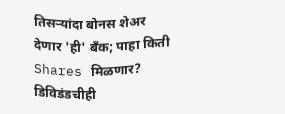तिसऱ्यांदा बोनस शेअर देणार 'ही' बँक; पाहा किती Shares मिळणार? डिविडंडचीही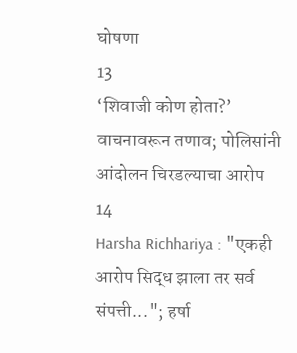घोषणा
13
‘शिवाजी कोण होता?’ वाचनावरून तणाव; पोलिसांनी आंदोलन चिरडल्याचा आरोप
14
Harsha Richhariya : "एकही आरोप सिद्ध झाला तर सर्व संपत्ती..."; हर्षा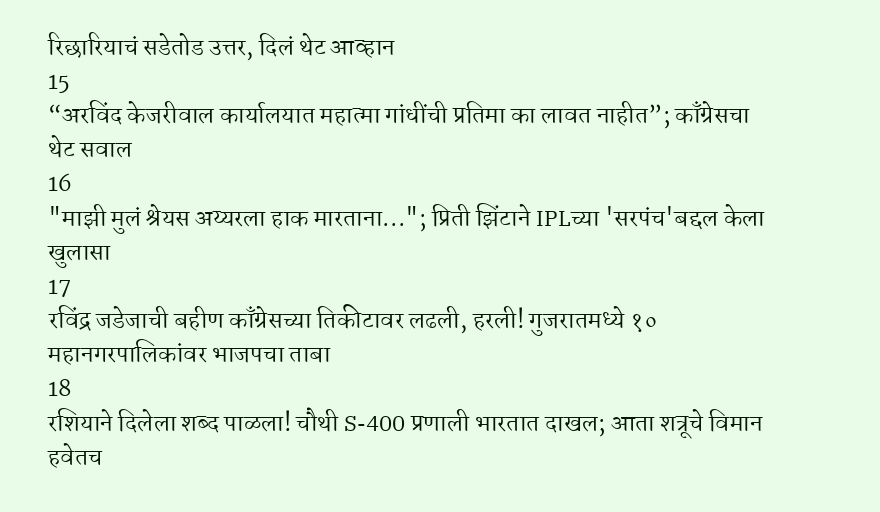रिछारियाचं सडेतोड उत्तर, दिलं थेट आव्हान
15
“अरविंद केजरीवाल कार्यालयात महात्मा गांधींची प्रतिमा का लावत नाहीत”; काँग्रेसचा थेट सवाल
16
"माझी मुलं श्रेयस अय्यरला हाक मारताना..."; प्रिती झिंटाने IPLच्या 'सरपंच'बद्दल केला खुलासा
17
रविंद्र जडेजाची बहीण काँग्रेसच्या तिकीटावर लढली, हरली! गुजरातमध्ये १० महानगरपालिकांवर भाजपचा ताबा
18
रशियाने दिलेला शब्द पाळला! चौथी S-400 प्रणाली भारतात दाखल; आता शत्रूचे विमान हवेतच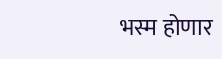भस्म होणार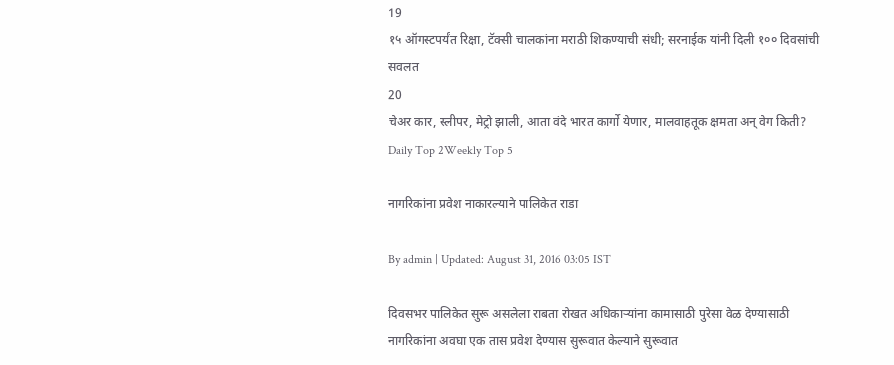19
१५ ऑगस्टपर्यंत रिक्षा, टॅक्सी चालकांना मराठी शिकण्याची संधी; सरनाईक यांनी दिली १०० दिवसांची सवलत
20
चेअर कार, स्लीपर, मेट्रो झाली, आता वंदे भारत कार्गो येणार, मालवाहतूक क्षमता अन् वेग किती?
Daily Top 2Weekly Top 5

नागरिकांना प्रवेश नाकारल्याने पालिकेत राडा

By admin | Updated: August 31, 2016 03:05 IST

दिवसभर पालिकेत सुरू असलेला राबता रोखत अधिकाऱ्यांना कामासाठी पुरेसा वेळ देण्यासाठी नागरिकांना अवघा एक तास प्रवेश देण्यास सुरूवात केल्याने सुरूवात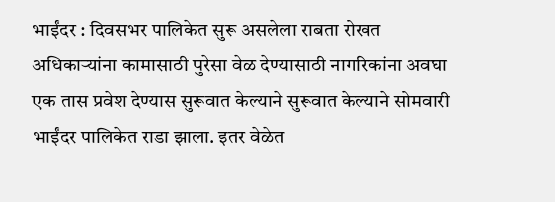भाईंदर : दिवसभर पालिकेत सुरू असलेला राबता रोखत अधिकाऱ्यांना कामासाठी पुरेसा वेळ देण्यासाठी नागरिकांना अवघा एक तास प्रवेश देण्यास सुरूवात केल्याने सुरूवात केल्याने सोमवारी भाईंदर पालिकेत राडा झाला. इतर वेळेत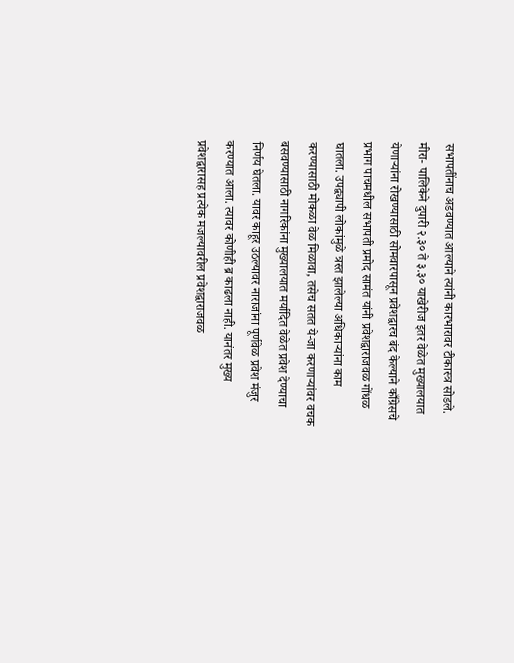सभापतींनाच अडवण्यात आल्याने त्यांनी कारभारावर टीकास्त्र सोडले. मीरा- पालिकेने दुपारी २.३० ते ३.३० याखेरीज इतर वेळेत मुख्यालयात येणाऱ्यांना रोखण्यासाठी सोमवारपासून प्रवेशद्वारच बंद केल्याने काँग्रेसचे प्रभाग पाचमधील सभापती प्रमोद सामंत यांनी प्रवेशद्वाराजवळ गोंधळ घातला. उपद्व्यापी लोकांमुळे त्रस्त झालेल्या अधिकाऱ्यांना काम करण्यासाठी मोकळा वेळ मिळावा, तसेच सतत ये-जा करणाऱ्यांवर वचक बसवण्यासाठी नागरिकांना मुख्यालयात मर्यादित वेळेत प्रवेश देण्याचा निर्णय घेतला. यावर काहूर उठल्यावर नाराजांना पूर्णवेळ प्रवेश मंजुर करण्यात आला. त्यावर कोणीही ब्र काढला नाही. यानंतर मुख्य प्रवेशद्वारासह प्रत्येक मजल्यावरील प्रवेशद्वाराजवळ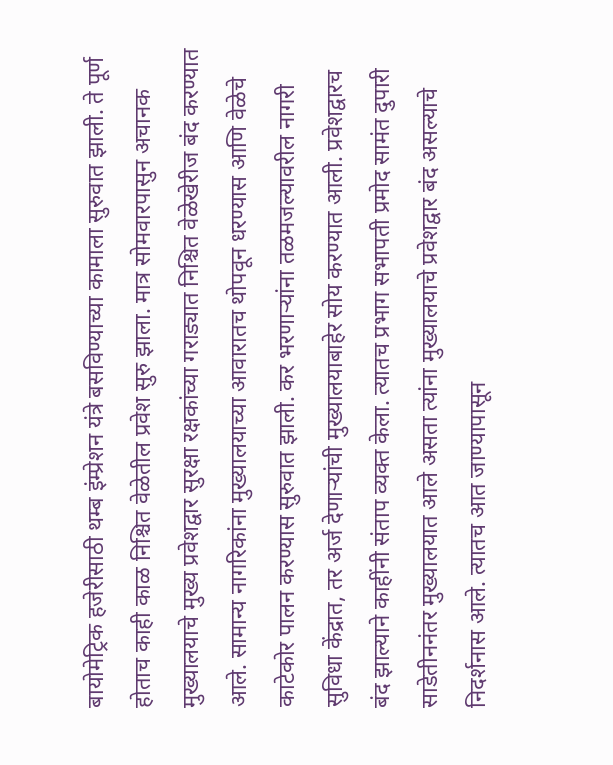बायोमेट्रिक हजेरीसाठी थम्ब इंम्प्रेशन यंत्रे बसविण्याच्या कामाला सुरुवात झाली. ते पूर्ण होताच काही काळ निश्चित वेळेतील प्रवेश सुरु झाला. मात्र सोमवारपासुन अचानक मुख्यालयाचे मुख्य प्रवेशद्वार सुरक्षा रक्षकांच्या गराड्यात निश्चित वेळेखेरीज बंद करण्यात आले. सामान्य नागरिकांना मुख्यालयाच्या आवारातच थोपवून धरण्यास आणि वेळेचे काटेकोर पालन करण्यास सुरुवात झाली. कर भरणाऱ्यांना तळमजल्यावरील नागरी सुविधा केंद्रात, तर अर्ज देणाऱ्यांची मुख्यालयाबाहेर सोय करण्यात आली. प्रवेशद्वारच बंद झाल्याने काहींनी संताप व्यक्त केला. त्यातच प्रभाग सभापती प्रमोद सामंत दुपारी साडेतीननंतर मुख्यालयात आले असता त्यांना मुख्यालयाचे प्रवेशद्वार बंद असल्याचे निदर्शनास आले. त्यातच आत जाण्यापासून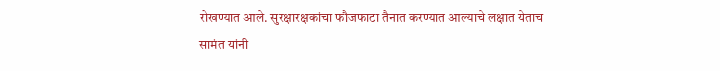रोखण्यात आले. सुरक्षारक्षकांचा फौजफाटा तैनात करण्यात आल्याचे लक्षात येताच सामंत यांनी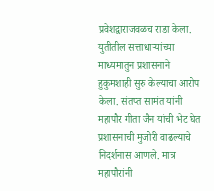प्रवेशद्वाराजवळच राडा केला. युतीतील सत्ताधाऱ्यांच्या माध्यमातुन प्रशासनाने हुकुमशाही सुरु केल्याचा आरोप केला. संतप्त सामंत यांनी महापौर गीता जैन यांची भेट घेत प्रशासनाची मुजोरी वाढल्याचे निदर्शनास आणले. मात्र महापौरांनी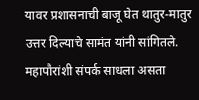यावर प्रशासनाची बाजू घेत थातुर-मातुर उत्तर दिल्याचे सामंत यांनी सांगितले. महापौरांशी संपर्क साधला असता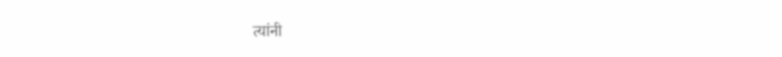त्यांनी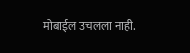मोबाईल उचलला नाही.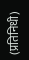(प्रतिनिधी)